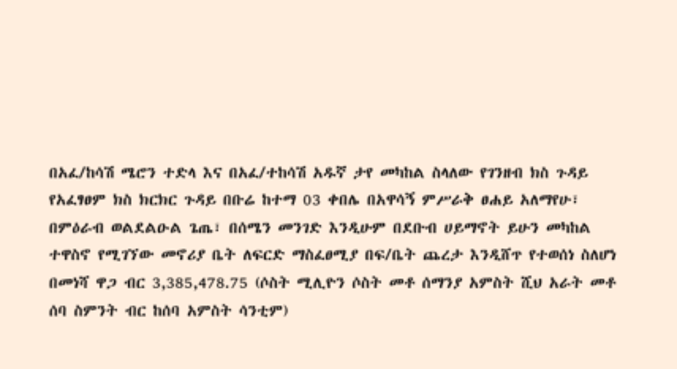በአፈ/ከሳሽ ሜሮን ተድላ እና በአፈ/ተከሳሽ አዱኛ ታየ መካከል ስላለው የገንዘብ ክስ ጉዳይ የአፈፃፀም ክስ ክርክር ጉዳይ በቡሬ ከተማ 03 ቀበሌ በአዋሳኝ ምሥራቅ ፀሐይ አለማየሁ፣ በምዕራብ ወልደልዑል ጌጤ፣ በሰሜን መንገድ እንዲሁም በደቡብ ሀይማኖት ይሁን መካከል ተዋስኖ የሚገኘው መኖሪያ ቤት ለፍርድ ማስፈፀሚያ በፍ/ቤት ጨረታ እንዲሸጥ የተወሰነ ስለሆነ በመነሻ ዋጋ ብር 3,385,478.75 (ሶስት ሚሊዮን ሶስት መቶ ሰማንያ አምስት ሺህ አራት መቶ ሰባ ስምንት ብር ከሰባ አምስት ሳንቲም)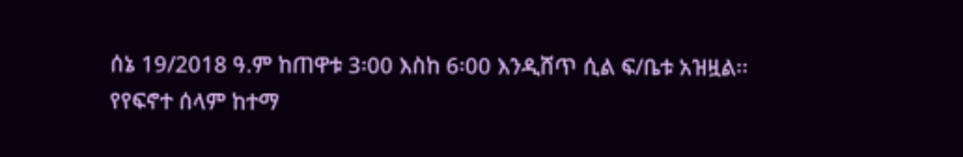ሰኔ 19/2018 ዓ.ም ከጠዋቱ 3፡00 እስከ 6፡00 እንዲሸጥ ሲል ፍ/ቤቱ አዝዟል፡፡
የየፍኖተ ሰላም ከተማ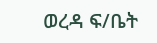ወረዳ ፍ/ቤት